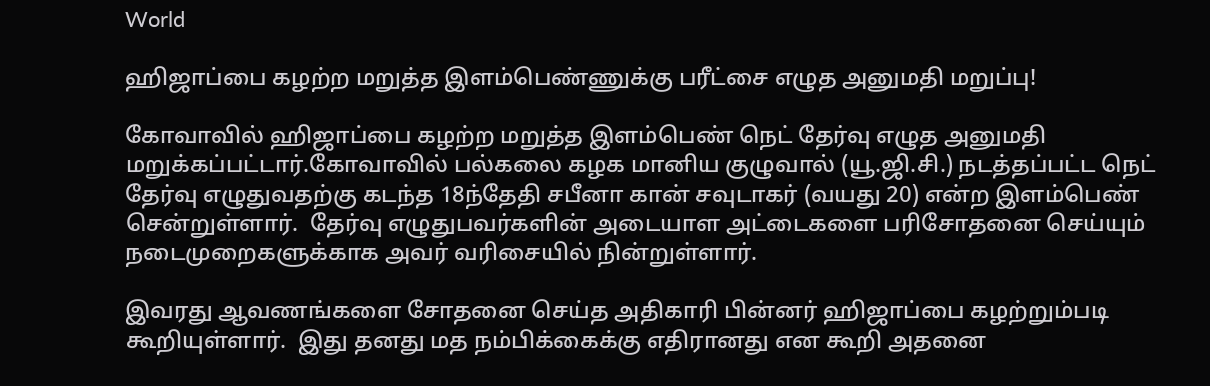World

ஹிஜாப்பை கழற்ற மறுத்த இளம்பெண்ணுக்கு பரீட்சை எழுத அனுமதி மறுப்பு!

கோவாவில் ஹிஜாப்பை கழற்ற மறுத்த இளம்பெண் நெட் தேர்வு எழுத அனுமதி மறுக்கப்பட்டார்.கோவாவில் பல்கலை கழக மானிய குழுவால் (யூ.ஜி.சி.) நடத்தப்பட்ட நெட் தேர்வு எழுதுவதற்கு கடந்த 18ந்தேதி சபீனா கான் சவுடாகர் (வயது 20) என்ற இளம்பெண் சென்றுள்ளார்.  தேர்வு எழுதுபவர்களின் அடையாள அட்டைகளை பரிசோதனை செய்யும் நடைமுறைகளுக்காக அவர் வரிசையில் நின்றுள்ளார்.

இவரது ஆவணங்களை சோதனை செய்த அதிகாரி பின்னர் ஹிஜாப்பை கழற்றும்படி கூறியுள்ளார்.  இது தனது மத நம்பிக்கைக்கு எதிரானது என கூறி அதனை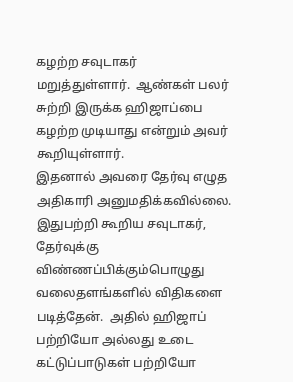கழற்ற சவுடாகர் மறுத்துள்ளார்.  ஆண்கள் பலர் சுற்றி இருக்க ஹிஜாப்பை கழற்ற முடியாது என்றும் அவர் கூறியுள்ளார்.
இதனால் அவரை தேர்வு எழுத அதிகாரி அனுமதிக்கவில்லை.  இதுபற்றி கூறிய சவுடாகர், தேர்வுக்கு விண்ணப்பிக்கும்பொழுது வலைதளங்களில் விதிகளை படித்தேன்.  அதில் ஹிஜாப் பற்றியோ அல்லது உடை கட்டுப்பாடுகள் பற்றியோ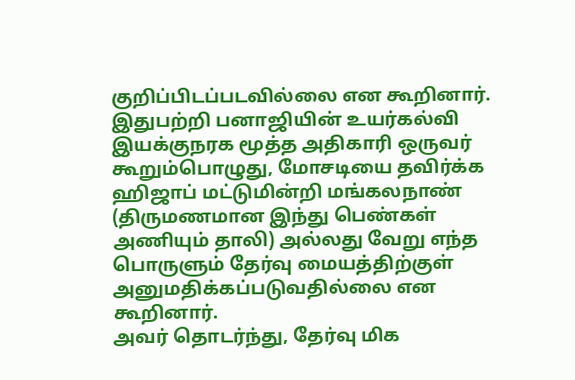குறிப்பிடப்படவில்லை என கூறினார்.
இதுபற்றி பனாஜியின் உயர்கல்வி இயக்குநரக மூத்த அதிகாரி ஒருவர் கூறும்பொழுது, மோசடியை தவிர்க்க ஹிஜாப் மட்டுமின்றி மங்கலநாண் (திருமணமான இந்து பெண்கள் அணியும் தாலி) அல்லது வேறு எந்த பொருளும் தேர்வு மையத்திற்குள் அனுமதிக்கப்படுவதில்லை என கூறினார்.
அவர் தொடர்ந்து, தேர்வு மிக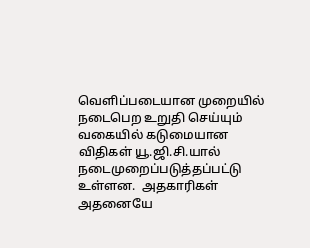வெளிப்படையான முறையில் நடைபெற உறுதி செய்யும் வகையில் கடுமையான விதிகள் யூ.ஜி.சி.யால் நடைமுறைப்படுத்தப்பட்டு உள்ளன.  அதகாரிகள் அதனையே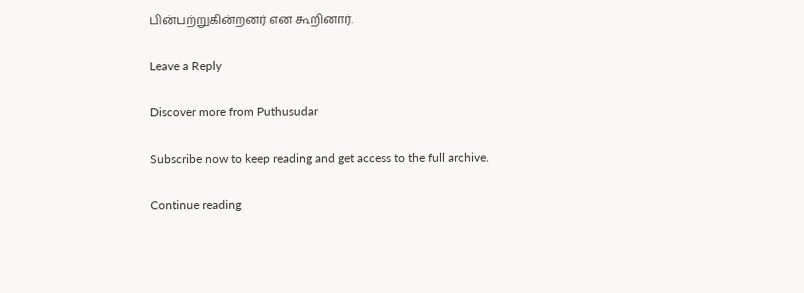பின்பற்றுகின்றனர் என கூறினார்.

Leave a Reply

Discover more from Puthusudar

Subscribe now to keep reading and get access to the full archive.

Continue reading